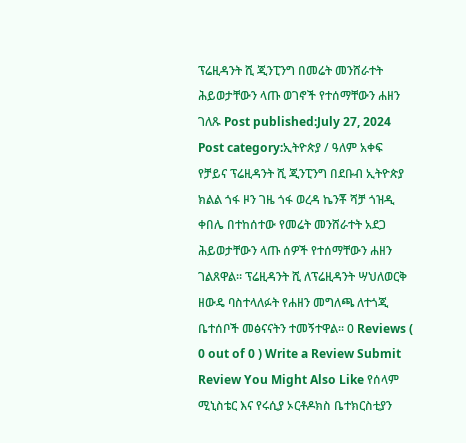ፕሬዚዳንት ሺ ጂንፒንግ በመሬት መንሸራተት ሕይወታቸውን ላጡ ወገኖች የተሰማቸውን ሐዘን ገለጹ Post published:July 27, 2024 Post category:ኢትዮጵያ / ዓለም አቀፍ የቻይና ፕሬዚዳንት ሺ ጂንፒንግ በደቡብ ኢትዮጵያ ክልል ጎፋ ዞን ገዜ ጎፋ ወረዳ ኬንቾ ሻቻ ጎዝዲ ቀበሌ በተከሰተው የመሬት መንሸራተት አደጋ ሕይወታቸውን ላጡ ሰዎች የተሰማቸውን ሐዘን ገልጸዋል። ፕሬዚዳንት ሺ ለፕሬዚዳንት ሣህለወርቅ ዘውዴ ባስተላለፉት የሐዘን መግለጫ ለተጎጂ ቤተሰቦች መፅናናትን ተመኝተዋል፡፡ 0 Reviews ( 0 out of 0 ) Write a Review Submit Review You Might Also Like የሰላም ሚኒስቴር እና የሩሲያ ኦርቶዶክስ ቤተክርስቲያን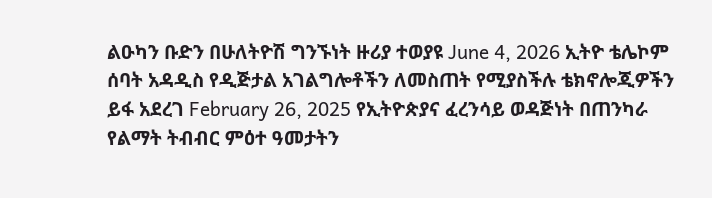ልዑካን ቡድን በሁለትዮሽ ግንኙነት ዙሪያ ተወያዩ June 4, 2026 ኢትዮ ቴሌኮም ሰባት አዳዲስ የዲጅታል አገልግሎቶችን ለመስጠት የሚያስችሉ ቴክኖሎጂዎችን ይፋ አደረገ February 26, 2025 የኢትዮጵያና ፈረንሳይ ወዳጅነት በጠንካራ የልማት ትብብር ምዕተ ዓመታትን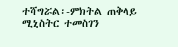ተሻግሯል፡-ምክትል ጠቅላይ ሚኒስትር ተመስገን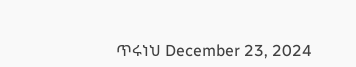ጥሩነህ December 23, 2024